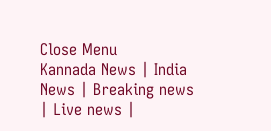Close Menu
Kannada News | India News | Breaking news | Live news |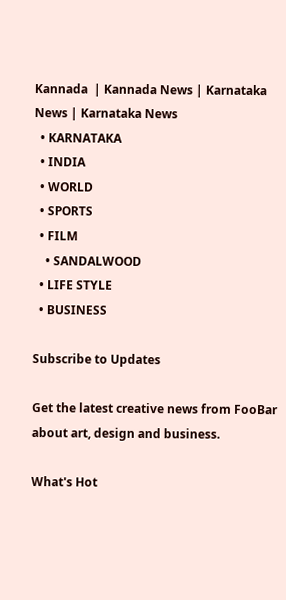Kannada  | Kannada News | Karnataka News | Karnataka News
  • KARNATAKA
  • INDIA
  • WORLD
  • SPORTS
  • FILM
    • SANDALWOOD
  • LIFE STYLE
  • BUSINESS

Subscribe to Updates

Get the latest creative news from FooBar about art, design and business.

What's Hot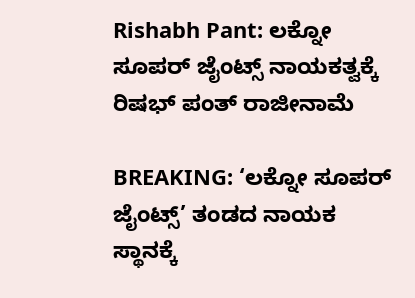Rishabh Pant: ಲಕ್ನೋ ಸೂಪರ್ ಜೈಂಟ್ಸ್ ನಾಯಕತ್ವಕ್ಕೆ ರಿಷಭ್ ಪಂತ್ ರಾಜೀನಾಮೆ

BREAKING: ‘ಲಕ್ನೋ ಸೂಪರ್ ಜೈಂಟ್ಸ್’ ತಂಡದ ನಾಯಕ ಸ್ಥಾನಕ್ಕೆ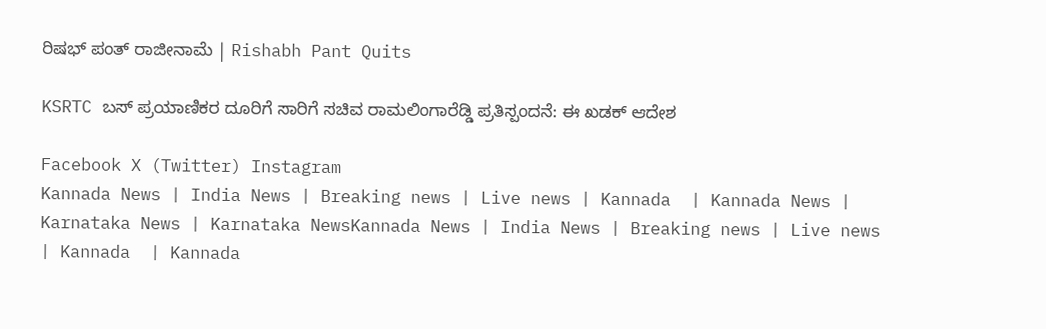ರಿಷಭ್ ಪಂತ್ ರಾಜೀನಾಮೆ | Rishabh Pant Quits

KSRTC ಬಸ್ ಪ್ರಯಾಣಿಕರ ದೂರಿಗೆ ಸಾರಿಗೆ ಸಚಿವ ರಾಮಲಿಂಗಾರೆಡ್ಡಿ ಪ್ರತಿಸ್ಪಂದನೆ: ಈ ಖಡಕ್ ಆದೇಶ

Facebook X (Twitter) Instagram
Kannada News | India News | Breaking news | Live news | Kannada  | Kannada News | Karnataka News | Karnataka NewsKannada News | India News | Breaking news | Live news | Kannada  | Kannada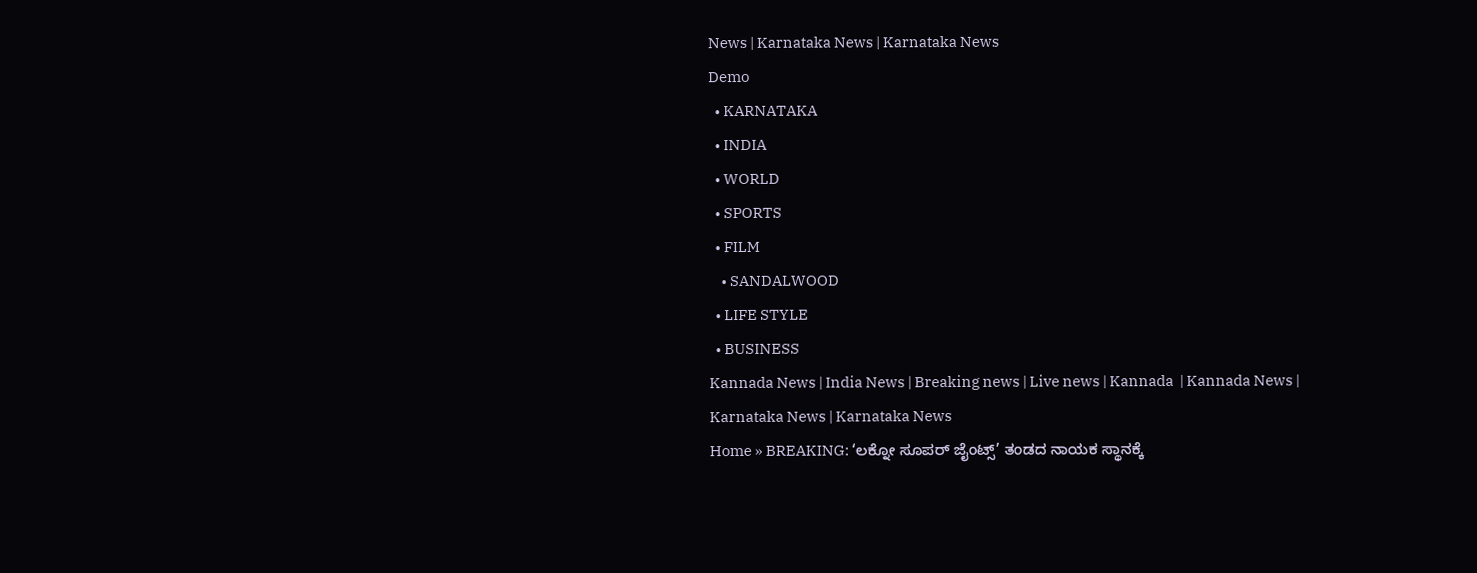News | Karnataka News | Karnataka News
Demo
  • KARNATAKA
  • INDIA
  • WORLD
  • SPORTS
  • FILM
    • SANDALWOOD
  • LIFE STYLE
  • BUSINESS
Kannada News | India News | Breaking news | Live news | Kannada  | Kannada News | Karnataka News | Karnataka News
Home » BREAKING: ‘ಲಕ್ನೋ ಸೂಪರ್ ಜೈಂಟ್ಸ್’ ತಂಡದ ನಾಯಕ ಸ್ಥಾನಕ್ಕೆ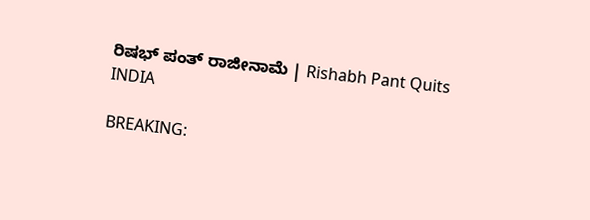ರಿಷಭ್ ಪಂತ್ ರಾಜೀನಾಮೆ | Rishabh Pant Quits
INDIA

BREAKING: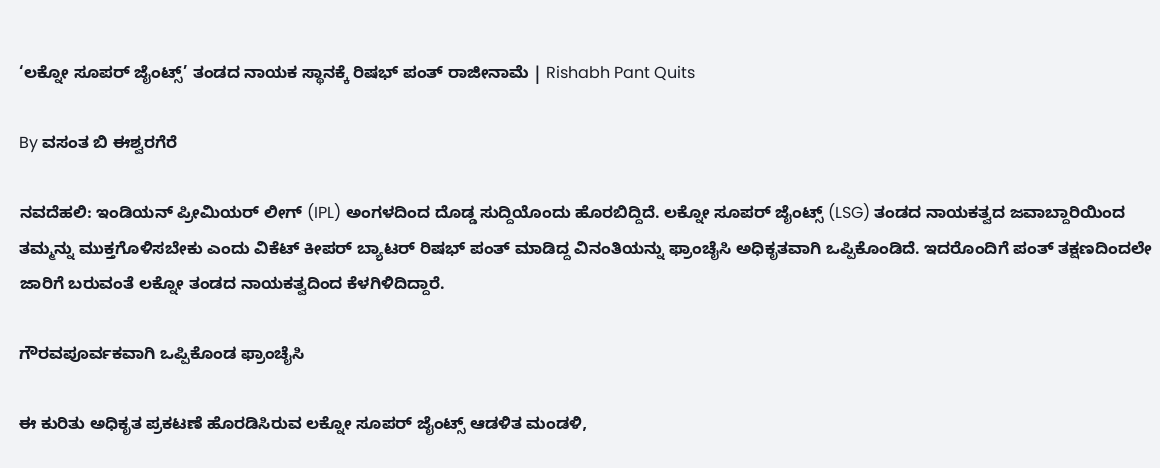‘ಲಕ್ನೋ ಸೂಪರ್ ಜೈಂಟ್ಸ್’ ತಂಡದ ನಾಯಕ ಸ್ಥಾನಕ್ಕೆ ರಿಷಭ್ ಪಂತ್ ರಾಜೀನಾಮೆ | Rishabh Pant Quits

By ವಸಂತ ಬಿ ಈಶ್ವರಗೆರೆ

ನವದೆಹಲಿ: ಇಂಡಿಯನ್ ಪ್ರೀಮಿಯರ್ ಲೀಗ್ (IPL) ಅಂಗಳದಿಂದ ದೊಡ್ಡ ಸುದ್ದಿಯೊಂದು ಹೊರಬಿದ್ದಿದೆ. ಲಕ್ನೋ ಸೂಪರ್ ಜೈಂಟ್ಸ್ (LSG) ತಂಡದ ನಾಯಕತ್ವದ ಜವಾಬ್ದಾರಿಯಿಂದ ತಮ್ಮನ್ನು ಮುಕ್ತಗೊಳಿಸಬೇಕು ಎಂದು ವಿಕೆಟ್ ಕೀಪರ್ ಬ್ಯಾಟರ್ ರಿಷಭ್ ಪಂತ್ ಮಾಡಿದ್ದ ವಿನಂತಿಯನ್ನು ಫ್ರಾಂಚೈಸಿ ಅಧಿಕೃತವಾಗಿ ಒಪ್ಪಿಕೊಂಡಿದೆ. ಇದರೊಂದಿಗೆ ಪಂತ್ ತಕ್ಷಣದಿಂದಲೇ ಜಾರಿಗೆ ಬರುವಂತೆ ಲಕ್ನೋ ತಂಡದ ನಾಯಕತ್ವದಿಂದ ಕೆಳಗಿಳಿದಿದ್ದಾರೆ.

ಗೌರವಪೂರ್ವಕವಾಗಿ ಒಪ್ಪಿಕೊಂಡ ಫ್ರಾಂಚೈಸಿ

ಈ ಕುರಿತು ಅಧಿಕೃತ ಪ್ರಕಟಣೆ ಹೊರಡಿಸಿರುವ ಲಕ್ನೋ ಸೂಪರ್ ಜೈಂಟ್ಸ್ ಆಡಳಿತ ಮಂಡಳಿ,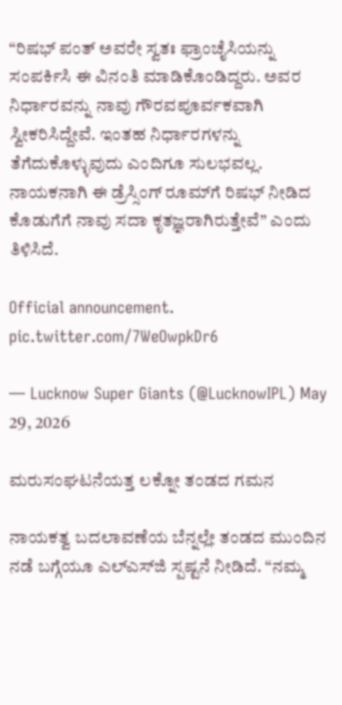“ರಿಷಭ್ ಪಂತ್ ಅವರೇ ಸ್ವತಃ ಫ್ರಾಂಚೈಸಿಯನ್ನು ಸಂಪರ್ಕಿಸಿ ಈ ವಿನಂತಿ ಮಾಡಿಕೊಂಡಿದ್ದರು. ಅವರ ನಿರ್ಧಾರವನ್ನು ನಾವು ಗೌರವಪೂರ್ವಕವಾಗಿ ಸ್ವೀಕರಿಸಿದ್ದೇವೆ. ಇಂತಹ ನಿರ್ಧಾರಗಳನ್ನು ತೆಗೆದುಕೊಳ್ಳುವುದು ಎಂದಿಗೂ ಸುಲಭವಲ್ಲ. ನಾಯಕನಾಗಿ ಈ ಡ್ರೆಸ್ಸಿಂಗ್ ರೂಮ್‌ಗೆ ರಿಷಭ್ ನೀಡಿದ ಕೊಡುಗೆಗೆ ನಾವು ಸದಾ ಕೃತಜ್ಞರಾಗಿರುತ್ತೇವೆ” ಎಂದು ತಿಳಿಸಿದೆ.

Official announcement. pic.twitter.com/7WeOwpkDr6

— Lucknow Super Giants (@LucknowIPL) May 29, 2026

ಮರುಸಂಘಟನೆಯತ್ತ ಲಕ್ನೋ ತಂಡದ ಗಮನ

ನಾಯಕತ್ವ ಬದಲಾವಣೆಯ ಬೆನ್ನಲ್ಲೇ ತಂಡದ ಮುಂದಿನ ನಡೆ ಬಗ್ಗೆಯೂ ಎಲ್‌ಎಸ್‌ಜಿ ಸ್ಪಷ್ಟನೆ ನೀಡಿದೆ. “ನಮ್ಮ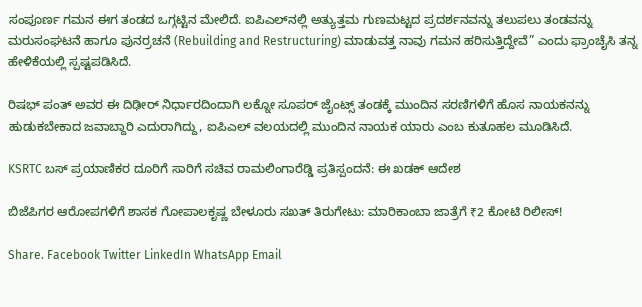ಸಂಪೂರ್ಣ ಗಮನ ಈಗ ತಂಡದ ಒಗ್ಗಟ್ಟಿನ ಮೇಲಿದೆ. ಐಪಿಎಲ್‌ನಲ್ಲಿ ಅತ್ಯುತ್ತಮ ಗುಣಮಟ್ಟದ ಪ್ರದರ್ಶನವನ್ನು ತಲುಪಲು ತಂಡವನ್ನು ಮರುಸಂಘಟನೆ ಹಾಗೂ ಪುನರ್ರಚನೆ (Rebuilding and Restructuring) ಮಾಡುವತ್ತ ನಾವು ಗಮನ ಹರಿಸುತ್ತಿದ್ದೇವೆ” ಎಂದು ಫ್ರಾಂಚೈಸಿ ತನ್ನ ಹೇಳಿಕೆಯಲ್ಲಿ ಸ್ಪಷ್ಟಪಡಿಸಿದೆ.

ರಿಷಭ್ ಪಂತ್ ಅವರ ಈ ದಿಢೀರ್ ನಿರ್ಧಾರದಿಂದಾಗಿ ಲಕ್ನೋ ಸೂಪರ್ ಜೈಂಟ್ಸ್ ತಂಡಕ್ಕೆ ಮುಂದಿನ ಸರಣಿಗಳಿಗೆ ಹೊಸ ನಾಯಕನನ್ನು ಹುಡುಕಬೇಕಾದ ಜವಾಬ್ದಾರಿ ಎದುರಾಗಿದ್ದು, ಐಪಿಎಲ್ ವಲಯದಲ್ಲಿ ಮುಂದಿನ ನಾಯಕ ಯಾರು ಎಂಬ ಕುತೂಹಲ ಮೂಡಿಸಿದೆ.

KSRTC ಬಸ್ ಪ್ರಯಾಣಿಕರ ದೂರಿಗೆ ಸಾರಿಗೆ ಸಚಿವ ರಾಮಲಿಂಗಾರೆಡ್ಡಿ ಪ್ರತಿಸ್ಪಂದನೆ: ಈ ಖಡಕ್ ಆದೇಶ

ಬಿಜೆಪಿಗರ ಆರೋಪಗಳಿಗೆ ಶಾಸಕ ಗೋಪಾಲಕೃಷ್ಣ ಬೇಳೂರು ಸಖತ್ ತಿರುಗೇಟು: ಮಾರಿಕಾಂಬಾ ಜಾತ್ರೆಗೆ ₹2 ಕೋಟಿ ರಿಲೀಸ್!

Share. Facebook Twitter LinkedIn WhatsApp Email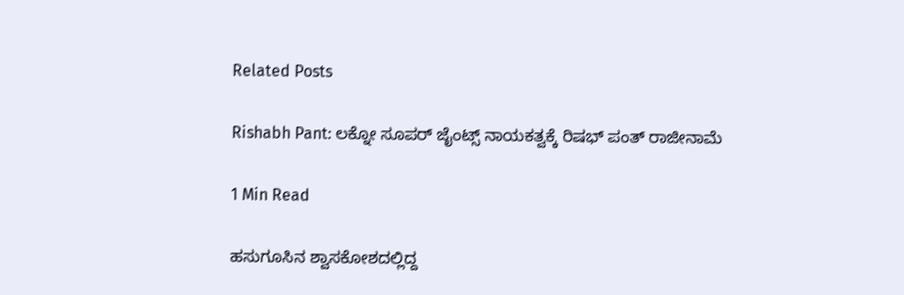Related Posts

Rishabh Pant: ಲಕ್ನೋ ಸೂಪರ್ ಜೈಂಟ್ಸ್ ನಾಯಕತ್ವಕ್ಕೆ ರಿಷಭ್ ಪಂತ್ ರಾಜೀನಾಮೆ

1 Min Read

ಹಸುಗೂಸಿನ ಶ್ವಾಸಕೋಶದಲ್ಲಿದ್ದ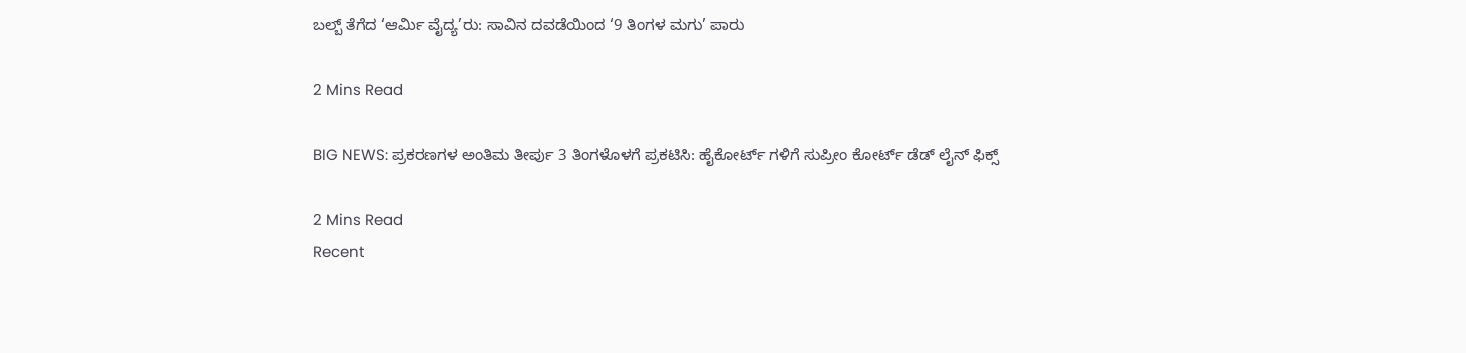ಬಲ್ಬ್ ತೆಗೆದ ‘ಆರ್ಮಿ ವೈದ್ಯ’ರು: ಸಾವಿನ ದವಡೆಯಿಂದ ‘9 ತಿಂಗಳ ಮಗು’ ಪಾರು

2 Mins Read

BIG NEWS: ಪ್ರಕರಣಗಳ ಅಂತಿಮ ತೀರ್ಪು 3 ತಿಂಗಳೊಳಗೆ ಪ್ರಕಟಿಸಿ: ಹೈಕೋರ್ಟ್ ಗಳಿಗೆ ಸುಪ್ರೀಂ ಕೋರ್ಟ್ ಡೆಡ್ ಲೈನ್ ಫಿಕ್ಸ್

2 Mins Read
Recent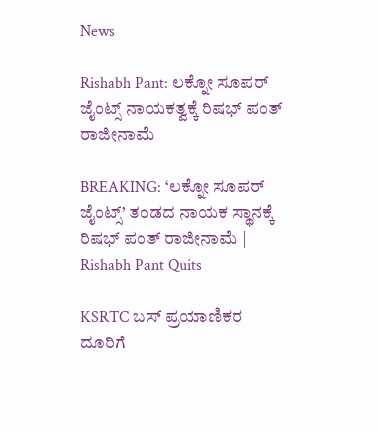News

Rishabh Pant: ಲಕ್ನೋ ಸೂಪರ್ ಜೈಂಟ್ಸ್ ನಾಯಕತ್ವಕ್ಕೆ ರಿಷಭ್ ಪಂತ್ ರಾಜೀನಾಮೆ

BREAKING: ‘ಲಕ್ನೋ ಸೂಪರ್ ಜೈಂಟ್ಸ್’ ತಂಡದ ನಾಯಕ ಸ್ಥಾನಕ್ಕೆ ರಿಷಭ್ ಪಂತ್ ರಾಜೀನಾಮೆ | Rishabh Pant Quits

KSRTC ಬಸ್ ಪ್ರಯಾಣಿಕರ ದೂರಿಗೆ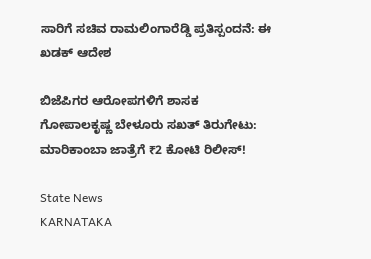ಸಾರಿಗೆ ಸಚಿವ ರಾಮಲಿಂಗಾರೆಡ್ಡಿ ಪ್ರತಿಸ್ಪಂದನೆ: ಈ ಖಡಕ್ ಆದೇಶ

ಬಿಜೆಪಿಗರ ಆರೋಪಗಳಿಗೆ ಶಾಸಕ ಗೋಪಾಲಕೃಷ್ಣ ಬೇಳೂರು ಸಖತ್ ತಿರುಗೇಟು: ಮಾರಿಕಾಂಬಾ ಜಾತ್ರೆಗೆ ₹2 ಕೋಟಿ ರಿಲೀಸ್!

State News
KARNATAKA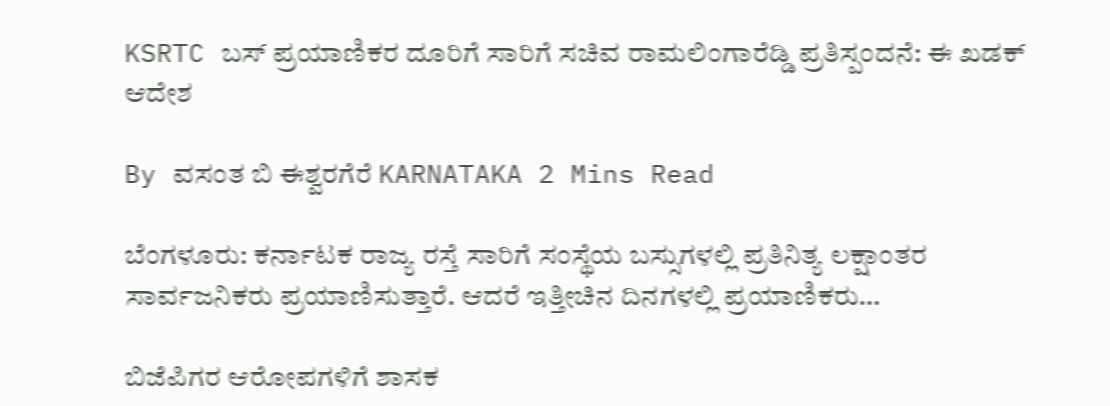KSRTC ಬಸ್ ಪ್ರಯಾಣಿಕರ ದೂರಿಗೆ ಸಾರಿಗೆ ಸಚಿವ ರಾಮಲಿಂಗಾರೆಡ್ಡಿ ಪ್ರತಿಸ್ಪಂದನೆ: ಈ ಖಡಕ್ ಆದೇಶ

By ವಸಂತ ಬಿ ಈಶ್ವರಗೆರೆ KARNATAKA 2 Mins Read

ಬೆಂಗಳೂರು: ಕರ್ನಾಟಕ ರಾಜ್ಯ ರಸ್ತೆ ಸಾರಿಗೆ ಸಂಸ್ಥೆಯ ಬಸ್ಸುಗಳಲ್ಲಿ ಪ್ರತಿನಿತ್ಯ ಲಕ್ಷಾಂತರ ಸಾರ್ವಜನಿಕರು ಪ್ರಯಾಣಿಸುತ್ತಾರೆ. ಆದರೆ ಇತ್ತೀಚಿನ ದಿನಗಳಲ್ಲಿ ಪ್ರಯಾಣಿಕರು…

ಬಿಜೆಪಿಗರ ಆರೋಪಗಳಿಗೆ ಶಾಸಕ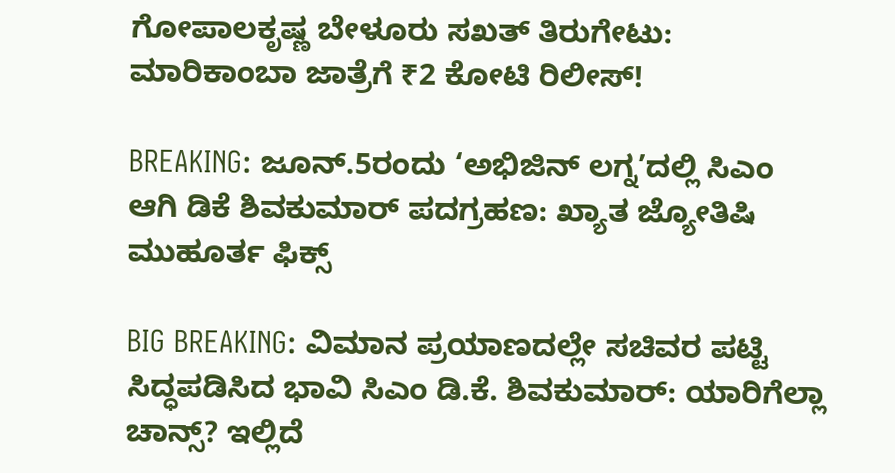ಗೋಪಾಲಕೃಷ್ಣ ಬೇಳೂರು ಸಖತ್ ತಿರುಗೇಟು: ಮಾರಿಕಾಂಬಾ ಜಾತ್ರೆಗೆ ₹2 ಕೋಟಿ ರಿಲೀಸ್!

BREAKING: ಜೂನ್.5ರಂದು ‘ಅಭಿಜಿನ್ ಲಗ್ನ’ದಲ್ಲಿ ಸಿಎಂ ಆಗಿ ಡಿಕೆ ಶಿವಕುಮಾರ್ ಪದಗ್ರಹಣ: ಖ್ಯಾತ ಜ್ಯೋತಿಷಿ ಮುಹೂರ್ತ ಫಿಕ್ಸ್

BIG BREAKING: ವಿಮಾನ ಪ್ರಯಾಣದಲ್ಲೇ ಸಚಿವರ ಪಟ್ಟಿ ಸಿದ್ಧಪಡಿಸಿದ ಭಾವಿ ಸಿಎಂ ಡಿ.ಕೆ. ಶಿವಕುಮಾರ್: ಯಾರಿಗೆಲ್ಲಾ ಚಾನ್ಸ್? ಇಲ್ಲಿದೆ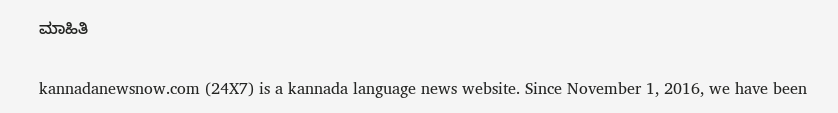ಮಾಹಿತಿ

kannadanewsnow.com (24X7) is a kannada language news website. Since November 1, 2016, we have been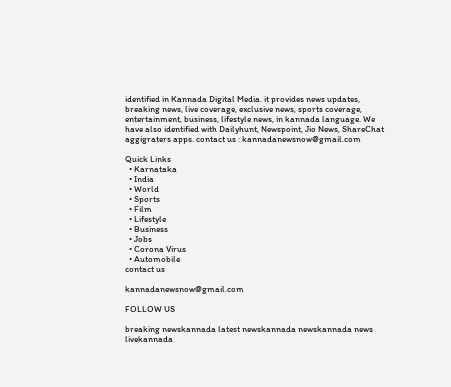identified in Kannada Digital Media. it provides news updates, breaking news, live coverage, exclusive news, sports coverage, entertainment, business, lifestyle news, in kannada language. We have also identified with Dailyhunt, Newspoint, Jio News, ShareChat aggigraters apps. contact us : kannadanewsnow@gmail.com

Quick Links
  • Karnataka
  • India
  • World
  • Sports
  • Film
  • Lifestyle
  • Business
  • Jobs
  • Corona Virus
  • Automobile
contact us

kannadanewsnow@gmail.com

FOLLOW US

breaking newskannada latest newskannada newskannada news livekannada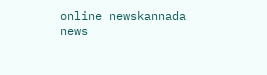online newskannada news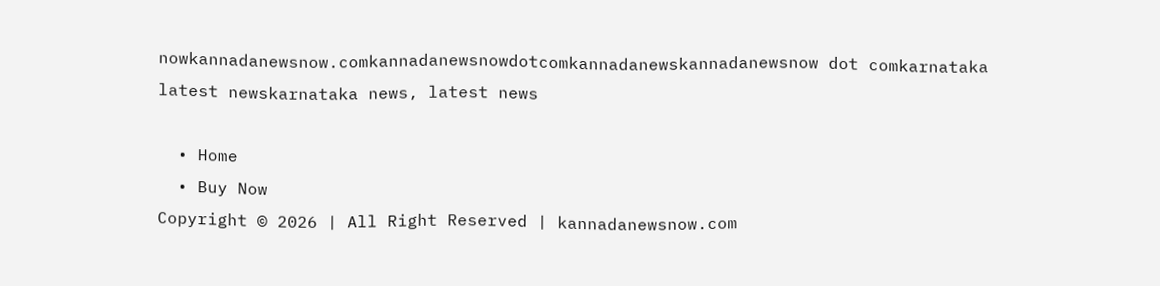nowkannadanewsnow.comkannadanewsnowdotcomkannadanewskannadanewsnow dot comkarnataka latest newskarnataka news, latest news

  • Home
  • Buy Now
Copyright © 2026 | All Right Reserved | kannadanewsnow.com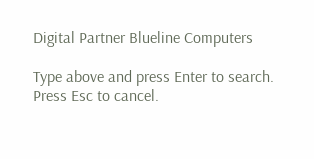Digital Partner Blueline Computers

Type above and press Enter to search. Press Esc to cancel.